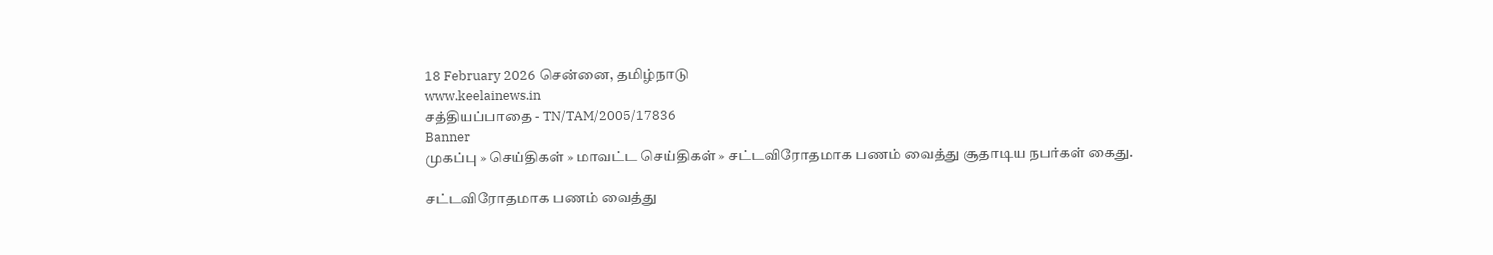18 February 2026 சென்னை, தமிழ்நாடு
www.keelainews.in
சத்தியப்பாதை - TN/TAM/2005/17836
Banner
முகப்பு » செய்திகள் » மாவட்ட செய்திகள் » சட்டவிரோதமாக பணம் வைத்து சூதாடிய நபர்கள் கைது.

சட்டவிரோதமாக பணம் வைத்து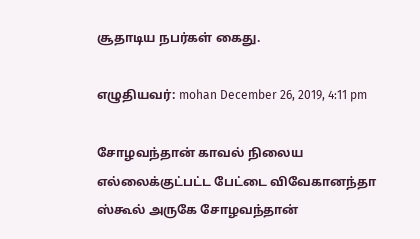சூதாடிய நபர்கள் கைது.

எழுதியவர்: mohan December 26, 2019, 4:11 pm

சோழவந்தான் காவல் நிலைய எல்லைக்குட்பட்ட பேட்டை விவேகானந்தா ஸ்கூல் அருகே சோழவந்தான்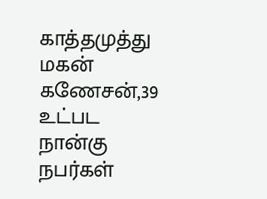காத்தமுத்து மகன் கணேசன்,39 உட்பட நான்கு நபர்கள்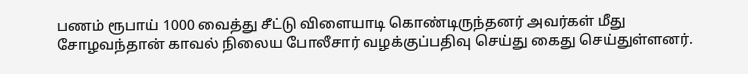பணம் ரூபாய் 1000 வைத்து சீட்டு விளையாடி கொண்டிருந்தனர் அவர்கள் மீது சோழவந்தான் காவல் நிலைய போலீசார் வழக்குப்பதிவு செய்து கைது செய்துள்ளனர்.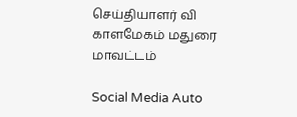செய்தியாளர் வி காளமேகம் மதுரை மாவட்டம்

Social Media Auto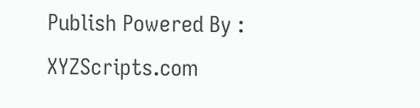Publish Powered By : XYZScripts.com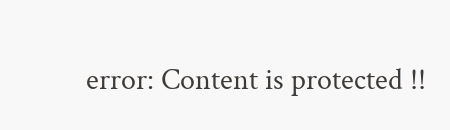error: Content is protected !!